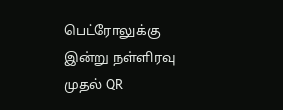பெட்ரோலுக்கு இன்று நள்ளிரவு முதல் QR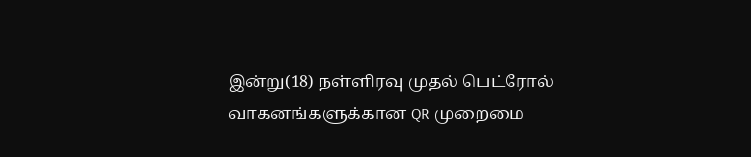இன்று(18) நள்ளிரவு முதல் பெட்ரோல் வாகனங்களுக்கான QR முறைமை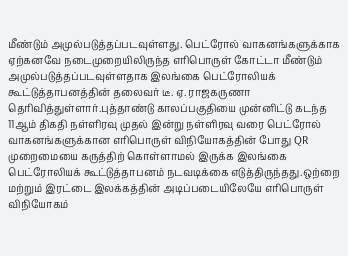மீண்டும் அமுல்படுத்தப்படவுள்ளது. பெட்ரோல் வாகனங்களுக்காக ஏற்கனவே நடைமுறையிலிருந்த எரிபொருள் கோட்டா மீண்டும் அமுல்படுத்தப்படவுள்ளதாக இலங்கை பெட்ரோலியக் கூட்டுத்தாபனத்தின் தலைவர் டீ. ஏ. ராஜகருணா தெரிவித்துள்ளார்.புத்தாண்டு காலப்பகுதியை முன்னிட்டு கடந்த 11ஆம் திகதி நள்ளிரவு முதல் இன்று நள்ளிரவு வரை பெட்ரோல் வாகனங்களுக்கான எரிபொருள் விநியோகத்தின் போது QR முறைமையை கருத்திற் கொள்ளாமல் இருக்க இலங்கை பெட்ரோலியக் கூட்டுத்தாபனம் நடவடிக்கை எடுத்திருந்தது.ஒற்றை மற்றும் இரட்டை இலக்கத்தின் அடிப்படையிலேயே எரிபொருள் விநியோகம்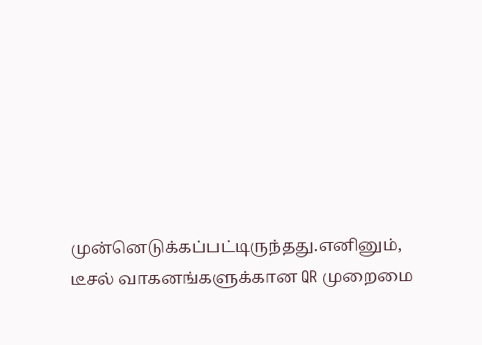முன்னெடுக்கப்பட்டிருந்தது.எனினும், டீசல் வாகனங்களுக்கான QR முறைமை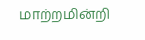மாற்றமின்றி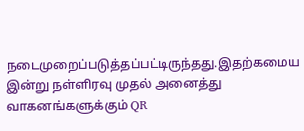நடைமுறைப்படுத்தப்பட்டிருந்தது.இதற்கமைய இன்று நள்ளிரவு முதல் அனைத்து வாகனங்களுக்கும் QR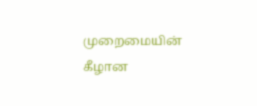முறைமையின் கீழான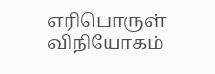எரிபொருள் விநியோகம்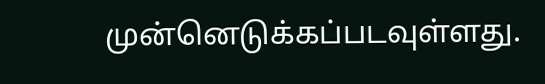முன்னெடுக்கப்படவுள்ளது.